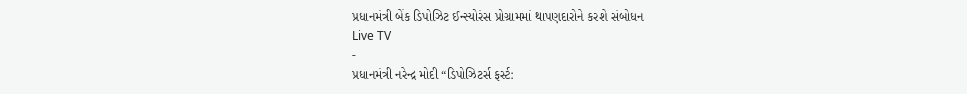પ્રધાનમંત્રી બેંક ડિપોઝિટ ઈન્સ્યોરંસ પ્રોગ્રામમાં થાપણદારોને કરશે સંબોધન
Live TV
-
પ્રધાનમંત્રી નરેન્દ્ર મોદી “ડિપોઝિટર્સ ફર્સ્ટ: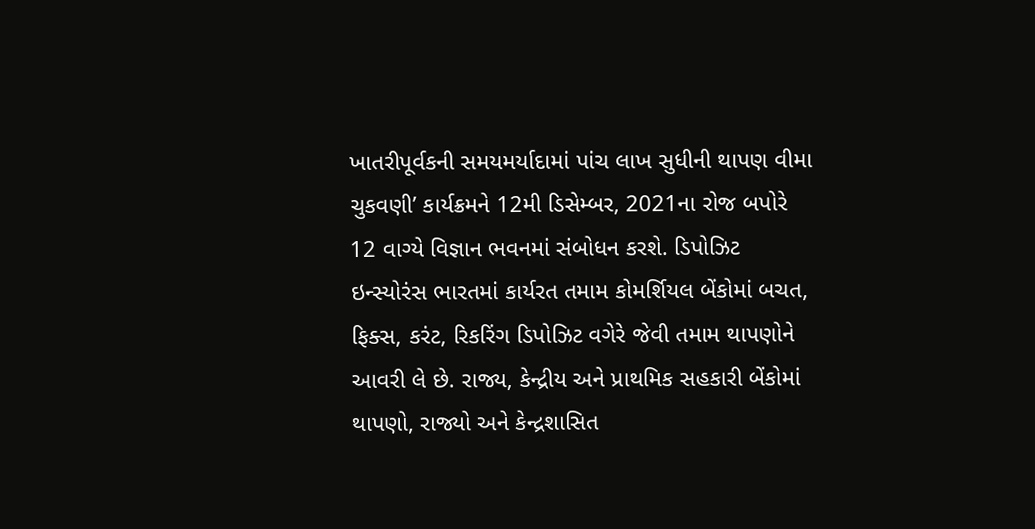ખાતરીપૂર્વકની સમયમર્યાદામાં પાંચ લાખ સુધીની થાપણ વીમા ચુકવણી’ કાર્યક્રમને 12મી ડિસેમ્બર, 2021ના રોજ બપોરે 12 વાગ્યે વિજ્ઞાન ભવનમાં સંબોધન કરશે. ડિપોઝિટ ઇન્સ્યોરંસ ભારતમાં કાર્યરત તમામ કોમર્શિયલ બેંકોમાં બચત, ફિક્સ, કરંટ, રિકરિંગ ડિપોઝિટ વગેરે જેવી તમામ થાપણોને આવરી લે છે. રાજ્ય, કેન્દ્રીય અને પ્રાથમિક સહકારી બેંકોમાં થાપણો, રાજ્યો અને કેન્દ્રશાસિત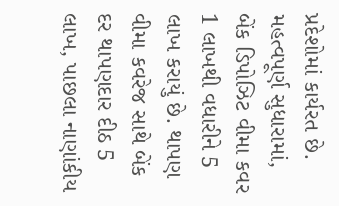પ્રદેશોમાં કાર્યરત છે. મહત્વપૂર્ણ સુધારામાં, બેંક ડિપોઝિટ વીમા કવર 1 લાખથી વધારીને 5 લાખ કરાયું છે. થાપણ વીમા કવરેજ સાથે બેંક દર થાપણદાર દીઠ 5 લાખ, પાછલા નાણાંકીય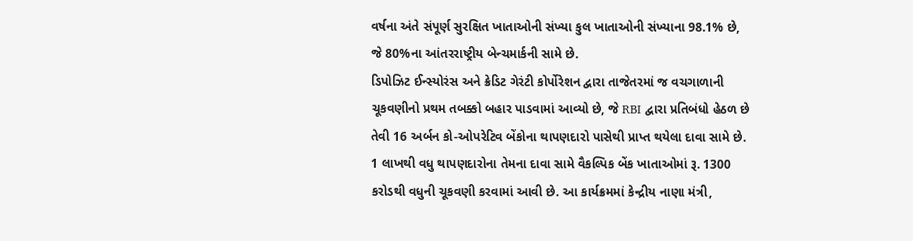વર્ષના અંતે સંપૂર્ણ સુરક્ષિત ખાતાઓની સંખ્યા કુલ ખાતાઓની સંખ્યાના 98.1% છે, જે 80%ના આંતરરાષ્ટ્રીય બેન્ચમાર્કની સામે છે.
ડિપોઝિટ ઈન્સ્યોરંસ અને ક્રેડિટ ગેરંટી કોર્પોરેશન દ્વારા તાજેતરમાં જ વચગાળાની ચૂકવણીનો પ્રથમ તબક્કો બહાર પાડવામાં આવ્યો છે, જે RBI દ્વારા પ્રતિબંધો હેઠળ છે તેવી 16 અર્બન કો-ઓપરેટિવ બેંકોના થાપણદારો પાસેથી પ્રાપ્ત થયેલા દાવા સામે છે. 1 લાખથી વધુ થાપણદારોના તેમના દાવા સામે વૈકલ્પિક બેંક ખાતાઓમાં રૂ. 1300 કરોડથી વધુની ચૂકવણી કરવામાં આવી છે. આ કાર્યક્રમમાં કેન્દ્રીય નાણા મંત્રી,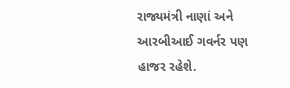રાજ્યમંત્રી નાણાં અને આરબીઆઈ ગવર્નર પણ હાજર રહેશે.